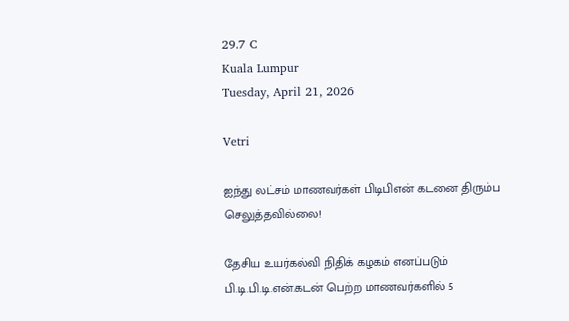29.7 C
Kuala Lumpur
Tuesday, April 21, 2026

Vetri

ஐந்து லட்சம் மாணவர்கள் பிடிபிஎன் கடனை திரும்ப செலுத்தவில்லை!

தேசிய உயர்கல்வி நிதிக் கழகம் எனப்படும் பி.டி.பி.டி.என்.கடன் பெற்ற மாணவர்களில் 5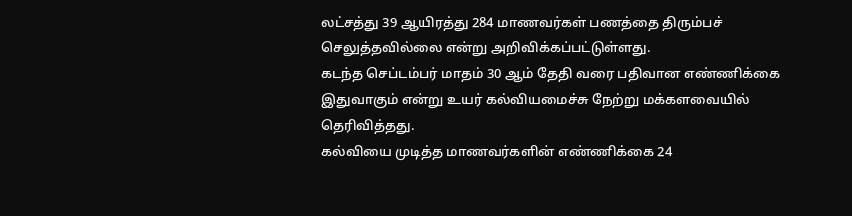லட்சத்து 39 ஆயிரத்து 284 மாணவர்கள் பணத்தை திரும்பச் செலுத்தவில்லை என்று அறிவிக்கப்பட்டுள்ளது.
கடந்த செப்டம்பர் மாதம் 30 ஆம் தேதி வரை பதிவான எண்ணிக்கை இதுவாகும் என்று உயர் கல்வியமைச்சு நேற்று மக்களவையில் தெரிவித்தது.
கல்வியை முடித்த மாணவர்களின் எண்ணிக்கை 24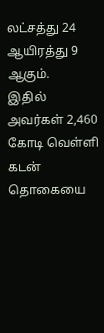லட்சத்து 24 ஆயிரத்து 9 ஆகும்.
இதில் அவர்கள் 2,460 கோடி வெள்ளி கடன் தொகையை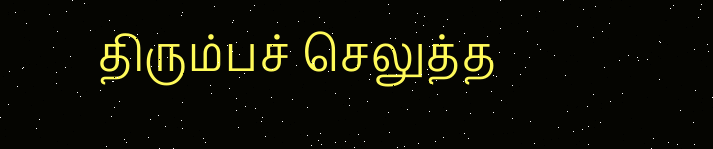திரும்பச் செலுத்த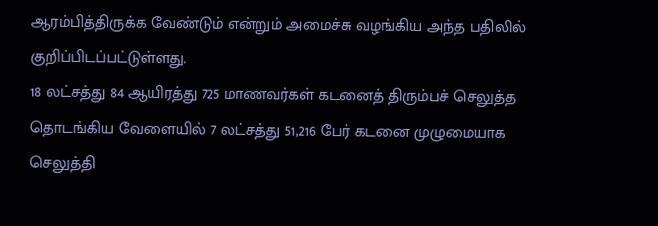ஆரம்பித்திருக்க வேண்டும் என்றும் அமைச்சு வழங்கிய அந்த பதிலில் குறிப்பிடப்பட்டுள்ளது.
18 லட்சத்து 84 ஆயிரத்து 725 மாணவர்கள் கடனைத் திரும்பச் செலுத்த தொடங்கிய வேளையில் 7 லட்சத்து 51,216 பேர் கடனை முழுமையாக செலுத்தி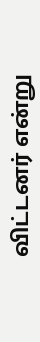விட்டனர் என்று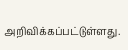அறிவிக்கப்பட்டுள்ளது.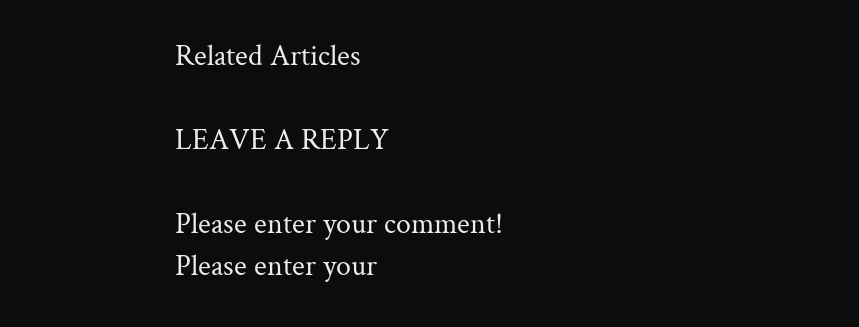Related Articles

LEAVE A REPLY

Please enter your comment!
Please enter your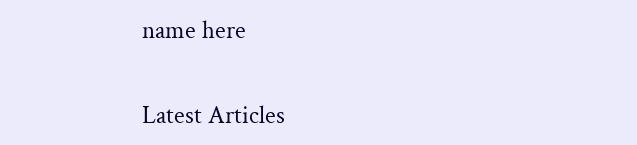name here

Latest Articles